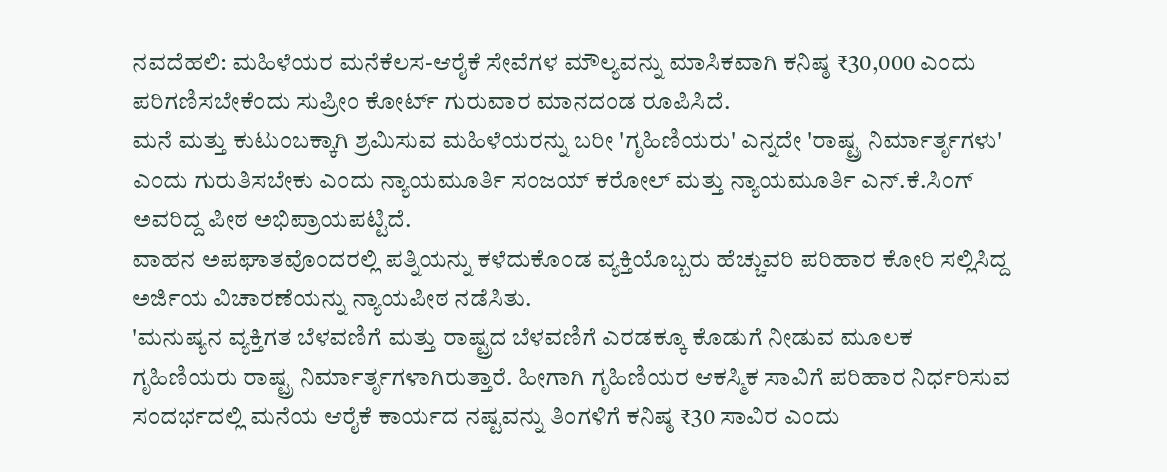ನವದೆಹಲಿ: ಮಹಿಳೆಯರ ಮನೆಕೆಲಸ-ಆರೈಕೆ ಸೇವೆಗಳ ಮೌಲ್ಯವನ್ನು ಮಾಸಿಕವಾಗಿ ಕನಿಷ್ಠ ₹30,000 ಎಂದು ಪರಿಗಣಿಸಬೇಕೆಂದು ಸುಪ್ರೀಂ ಕೋರ್ಟ್ ಗುರುವಾರ ಮಾನದಂಡ ರೂಪಿಸಿದೆ.
ಮನೆ ಮತ್ತು ಕುಟುಂಬಕ್ಕಾಗಿ ಶ್ರಮಿಸುವ ಮಹಿಳೆಯರನ್ನು ಬರೀ 'ಗೃಹಿಣಿಯರು' ಎನ್ನದೇ 'ರಾಷ್ಟ್ರ ನಿರ್ಮಾರ್ತೃಗಳು' ಎಂದು ಗುರುತಿಸಬೇಕು ಎಂದು ನ್ಯಾಯಮೂರ್ತಿ ಸಂಜಯ್ ಕರೋಲ್ ಮತ್ತು ನ್ಯಾಯಮೂರ್ತಿ ಎನ್.ಕೆ.ಸಿಂಗ್ ಅವರಿದ್ದ ಪೀಠ ಅಭಿಪ್ರಾಯಪಟ್ಟಿದೆ.
ವಾಹನ ಅಪಘಾತವೊಂದರಲ್ಲಿ ಪತ್ನಿಯನ್ನು ಕಳೆದುಕೊಂಡ ವ್ಯಕ್ತಿಯೊಬ್ಬರು ಹೆಚ್ಚುವರಿ ಪರಿಹಾರ ಕೋರಿ ಸಲ್ಲಿಸಿದ್ದ ಅರ್ಜಿಯ ವಿಚಾರಣೆಯನ್ನು ನ್ಯಾಯಪೀಠ ನಡೆಸಿತು.
'ಮನುಷ್ಯನ ವ್ಯಕ್ತಿಗತ ಬೆಳವಣಿಗೆ ಮತ್ತು ರಾಷ್ಟ್ರದ ಬೆಳವಣಿಗೆ ಎರಡಕ್ಕೂ ಕೊಡುಗೆ ನೀಡುವ ಮೂಲಕ ಗೃಹಿಣಿಯರು ರಾಷ್ಟ್ರ ನಿರ್ಮಾರ್ತೃಗಳಾಗಿರುತ್ತಾರೆ. ಹೀಗಾಗಿ ಗೃಹಿಣಿಯರ ಆಕಸ್ಮಿಕ ಸಾವಿಗೆ ಪರಿಹಾರ ನಿರ್ಧರಿಸುವ ಸಂದರ್ಭದಲ್ಲಿ ಮನೆಯ ಆರೈಕೆ ಕಾರ್ಯದ ನಷ್ಟವನ್ನು ತಿಂಗಳಿಗೆ ಕನಿಷ್ಠ ₹30 ಸಾವಿರ ಎಂದು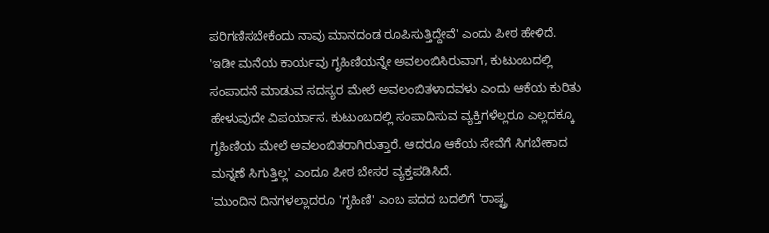ಪರಿಗಣಿಸಬೇಕೆಂದು ನಾವು ಮಾನದಂಡ ರೂಪಿಸುತ್ತಿದ್ದೇವೆ' ಎಂದು ಪೀಠ ಹೇಳಿದೆ.
'ಇಡೀ ಮನೆಯ ಕಾರ್ಯವು ಗೃಹಿಣಿಯನ್ನೇ ಅವಲಂಬಿಸಿರುವಾಗ, ಕುಟುಂಬದಲ್ಲಿ ಸಂಪಾದನೆ ಮಾಡುವ ಸದಸ್ಯರ ಮೇಲೆ ಅವಲಂಬಿತಳಾದವಳು ಎಂದು ಆಕೆಯ ಕುರಿತು ಹೇಳುವುದೇ ವಿಪರ್ಯಾಸ. ಕುಟುಂಬದಲ್ಲಿ ಸಂಪಾದಿಸುವ ವ್ಯಕ್ತಿಗಳೆಲ್ಲರೂ ಎಲ್ಲದಕ್ಕೂ ಗೃಹಿಣಿಯ ಮೇಲೆ ಅವಲಂಬಿತರಾಗಿರುತ್ತಾರೆ. ಆದರೂ ಆಕೆಯ ಸೇವೆಗೆ ಸಿಗಬೇಕಾದ ಮನ್ನಣೆ ಸಿಗುತ್ತಿಲ್ಲ' ಎಂದೂ ಪೀಠ ಬೇಸರ ವ್ಯಕ್ತಪಡಿಸಿದೆ.
'ಮುಂದಿನ ದಿನಗಳಲ್ಲಾದರೂ 'ಗೃಹಿಣಿ' ಎಂಬ ಪದದ ಬದಲಿಗೆ 'ರಾಷ್ಟ್ರ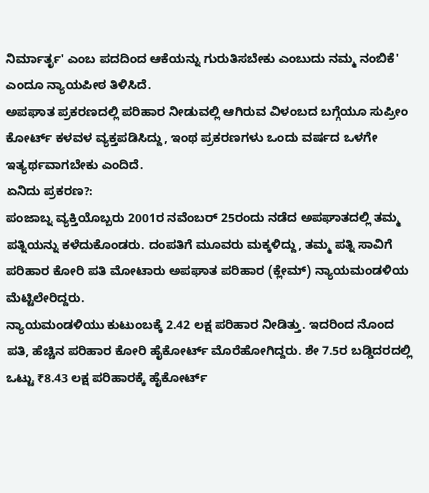ನಿರ್ಮಾರ್ತೃ' ಎಂಬ ಪದದಿಂದ ಆಕೆಯನ್ನು ಗುರುತಿಸಬೇಕು ಎಂಬುದು ನಮ್ಮ ನಂಬಿಕೆ' ಎಂದೂ ನ್ಯಾಯಪೀಠ ತಿಳಿಸಿದೆ.
ಅಪಘಾತ ಪ್ರಕರಣದಲ್ಲಿ ಪರಿಹಾರ ನೀಡುವಲ್ಲಿ ಆಗಿರುವ ವಿಳಂಬದ ಬಗ್ಗೆಯೂ ಸುಪ್ರೀಂ ಕೋರ್ಟ್ ಕಳವಳ ವ್ಯಕ್ತಪಡಿಸಿದ್ದು, ಇಂಥ ಪ್ರಕರಣಗಳು ಒಂದು ವರ್ಷದ ಒಳಗೇ ಇತ್ಯರ್ಥವಾಗಬೇಕು ಎಂದಿದೆ.
ಏನಿದು ಪ್ರಕರಣ?:
ಪಂಜಾಬ್ನ ವ್ಯಕ್ತಿಯೊಬ್ಬರು 2001ರ ನವೆಂಬರ್ 25ರಂದು ನಡೆದ ಅಪಘಾತದಲ್ಲಿ ತಮ್ಮ ಪತ್ನಿಯನ್ನು ಕಳೆದುಕೊಂಡರು. ದಂಪತಿಗೆ ಮೂವರು ಮಕ್ಕಳಿದ್ದು, ತಮ್ಮ ಪತ್ನಿ ಸಾವಿಗೆ ಪರಿಹಾರ ಕೋರಿ ಪತಿ ಮೋಟಾರು ಅಪಘಾತ ಪರಿಹಾರ (ಕ್ಲೇಮ್) ನ್ಯಾಯಮಂಡಳಿಯ ಮೆಟ್ಟಿಲೇರಿದ್ದರು.
ನ್ಯಾಯಮಂಡಳಿಯು ಕುಟುಂಬಕ್ಕೆ 2.42 ಲಕ್ಷ ಪರಿಹಾರ ನೀಡಿತ್ತು. ಇದರಿಂದ ನೊಂದ ಪತಿ, ಹೆಚ್ಚಿನ ಪರಿಹಾರ ಕೋರಿ ಹೈಕೋರ್ಟ್ ಮೊರೆಹೋಗಿದ್ದರು. ಶೇ 7.5ರ ಬಡ್ಡಿದರದಲ್ಲಿ ಒಟ್ಟು ₹8.43 ಲಕ್ಷ ಪರಿಹಾರಕ್ಕೆ ಹೈಕೋರ್ಟ್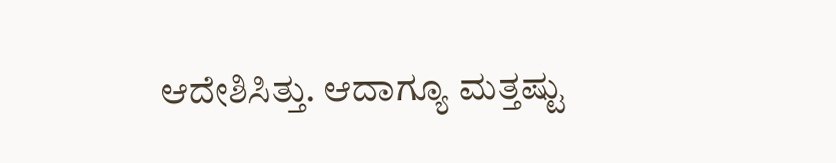ಆದೇಶಿಸಿತ್ತು. ಆದಾಗ್ಯೂ ಮತ್ತಷ್ಟು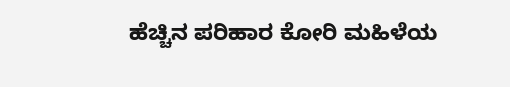ಹೆಚ್ಚಿನ ಪರಿಹಾರ ಕೋರಿ ಮಹಿಳೆಯ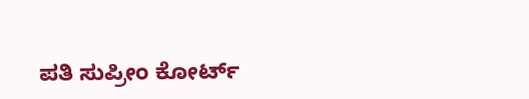ಪತಿ ಸುಪ್ರೀಂ ಕೋರ್ಟ್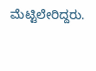ಮೆಟ್ಟಿಲೇರಿದ್ದರು.